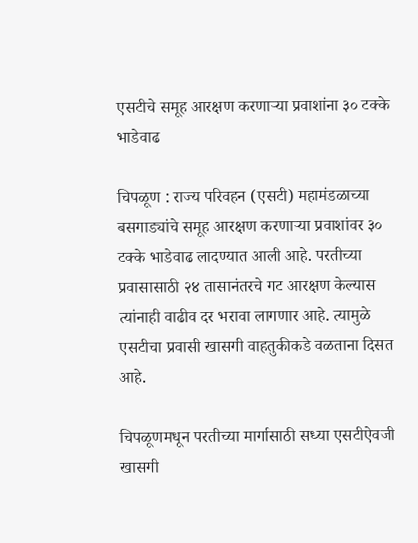एसटीचे समूह आरक्षण करणाऱ्या प्रवाशांना ३० टक्के भाडेवाढ

चिपळूण : राज्य परिवहन (एसटी) महामंडळाच्या बसगाड्यांचे समूह आरक्षण करणाऱ्या प्रवाशांवर ३० टक्के भाडेवाढ लादण्यात आली आहे. परतीच्या प्रवासासाठी २४ तासानंतरचे गट आरक्षण केल्यास त्यांनाही वाढीव दर भरावा लागणार आहे. त्यामुळे एसटीचा प्रवासी खासगी वाहतुकीकडे वळताना दिसत आहे.

चिपळूणमधून परतीच्या मार्गासाठी सध्या एसटीऐवजी खासगी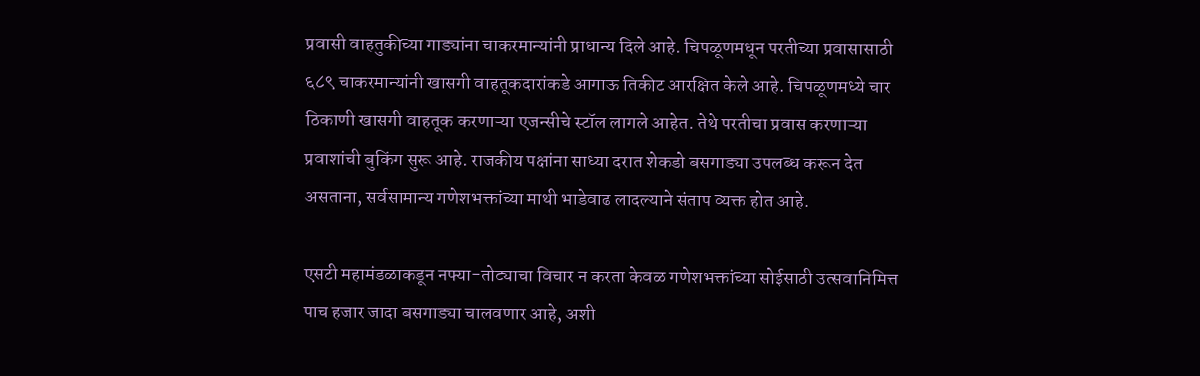प्रवासी वाहतुकीच्या गाड्यांना चाकरमान्यांनी प्राधान्य दिले आहे. चिपळूणमधून परतीच्या प्रवासासाठी ६८९ चाकरमान्यांनी खासगी वाहतूकदारांकडे आगाऊ तिकीट आरक्षित केले आहे. चिपळूणमध्ये चार ठिकाणी खासगी वाहतूक करणाऱ्या एजन्सीचे स्टॉल लागले आहेत. तेथे परतीचा प्रवास करणाऱ्या प्रवाशांची बुकिंग सुरू आहे. राजकीय पक्षांना साध्या दरात शेकडो बसगाड्या उपलब्ध करून देत असताना, सर्वसामान्य गणेशभक्तांच्या माथी भाडेवाढ लादल्याने संताप व्यक्त होत आहे.

एसटी महामंडळाकडून नफ्या-तोट्याचा विचार न करता केवळ गणेशभक्तांच्या सोईसाठी उत्सवानिमित्त पाच हजार जादा बसगाड्या चालवणार आहे, अशी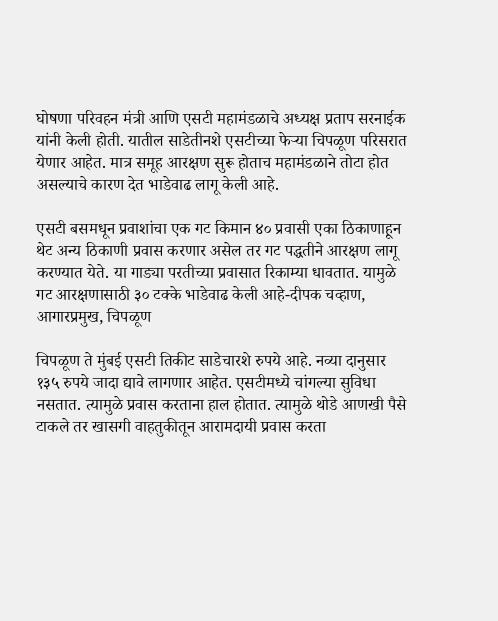घोषणा परिवहन मंत्री आणि एसटी महामंडळाचे अध्यक्ष प्रताप सरनाईक यांनी केली होती. यातील साडेतीनशे एसटीच्या फेऱ्या चिपळूण परिसरात येणार आहेत. मात्र समूह आरक्षण सुरू होताच महामंडळाने तोटा होत असल्याचे कारण देत भाडेवाढ लागू केली आहे.

एसटी बसमधून प्रवाशांचा एक गट किमान ४० प्रवासी एका ठिकाणाहून थेट अन्य ठिकाणी प्रवास करणार असेल तर गट पद्धतीने आरक्षण लागू करण्यात येते. या गाड्या परतीच्या प्रवासात रिकाम्या धावतात. यामुळे गट आरक्षणासाठी ३० टक्के भाडेवाढ केली आहे-दीपक चव्हाण, आगारप्रमुख, चिपळूण

चिपळूण ते मुंबई एसटी तिकीट साडेचारशे रुपये आहे. नव्या दानुसार १३५ रुपये जादा द्यावे लागणार आहेत. एसटीमध्ये चांगल्या सुविधा नसतात. त्यामुळे प्रवास करताना हाल होतात. त्यामुळे थोडे आणखी पैसे टाकले तर खासगी वाहतुकीतून आरामदायी प्रवास करता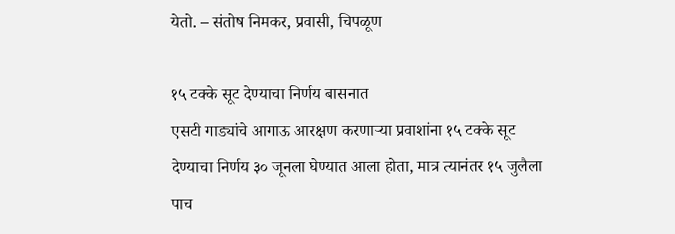येतो. – संतोष निमकर, प्रवासी, चिपळूण

१५ टक्के सूट देण्याचा निर्णय बासनात
एसटी गाड्यांचे आगाऊ आरक्षण करणाऱ्या प्रवाशांना १५ टक्के सूट देण्याचा निर्णय ३० जूनला घेण्यात आला होता, मात्र त्यानंतर १५ जुलैला पाच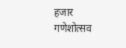हजार गणेशोत्सव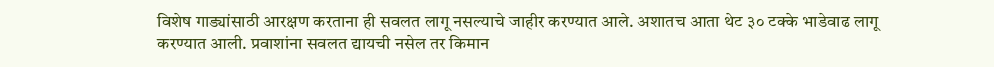विशेष गाड्यांसाठी आरक्षण करताना ही सवलत लागू नसल्याचे जाहीर करण्यात आले. अशातच आता थेट ३० टक्के भाडेवाढ लागू करण्यात आली. प्रवाशांना सवलत द्यायची नसेल तर किमान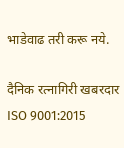भाडेवाढ तरी करू नये.

दैनिक रत्नागिरी खबरदार
ISO 9001:2015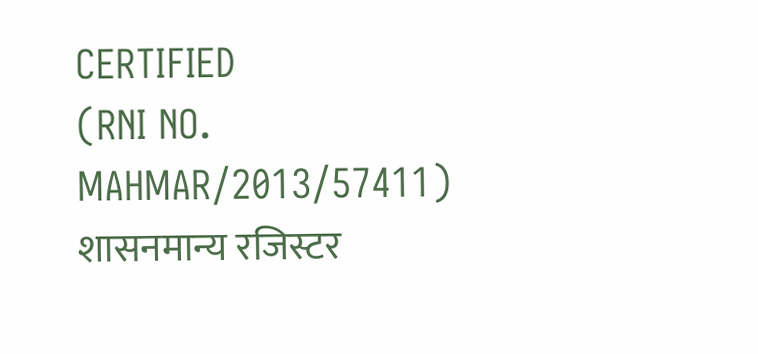CERTIFIED
(RNI NO. MAHMAR/2013/57411)
शासनमान्य रजिस्टर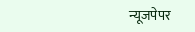न्यूजपेपर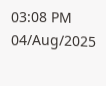03:08 PM 04/Aug/2025